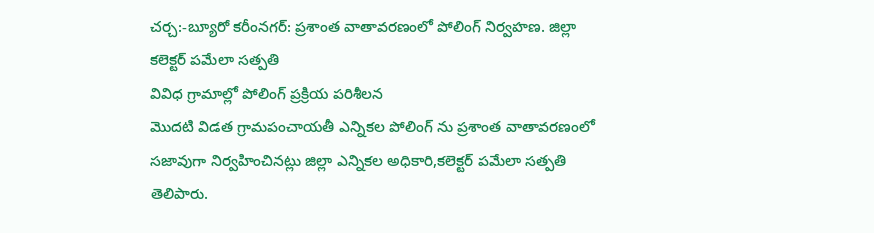చర్చ:-బ్యూరో కరీంనగర్: ప్రశాంత వాతావరణంలో పోలింగ్ నిర్వహణ. జిల్లా కలెక్టర్ పమేలా సత్పతి
వివిధ గ్రామాల్లో పోలింగ్ ప్రక్రియ పరిశీలన
మొదటి విడత గ్రామపంచాయతీ ఎన్నికల పోలింగ్ ను ప్రశాంత వాతావరణంలో సజావుగా నిర్వహించినట్లు జిల్లా ఎన్నికల అధికారి,కలెక్టర్ పమేలా సత్పతి తెలిపారు.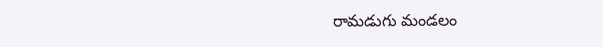రామడుగు మండలం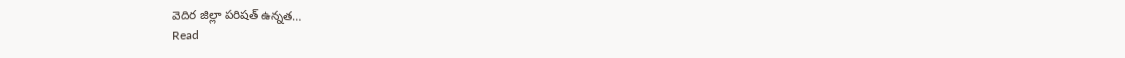వెదిర జిల్లా పరిషత్ ఉన్నత…
Read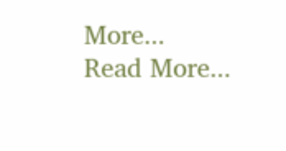More...
Read More...